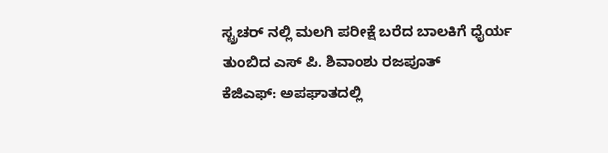ಸ್ಟ್ರಚರ್ ನಲ್ಲಿ ಮಲಗಿ ಪರೀಕ್ಷೆ ಬರೆದ ಬಾಲಕಿಗೆ ಧೈರ್ಯ ತುಂಬಿದ ಎಸ್ ಪಿ. ಶಿವಾಂಶು ರಜಪೂತ್
ಕೆಜಿಎಫ್: ಅಪಘಾತದಲ್ಲಿ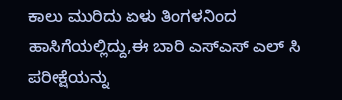ಕಾಲು ಮುರಿದು ಏಳು ತಿಂಗಳನಿಂದ ಹಾಸಿಗೆಯಲ್ಲಿದ್ದು,ಈ ಬಾರಿ ಎಸ್ಎಸ್ ಎಲ್ ಸಿ ಪರೀಕ್ಷೆಯನ್ನು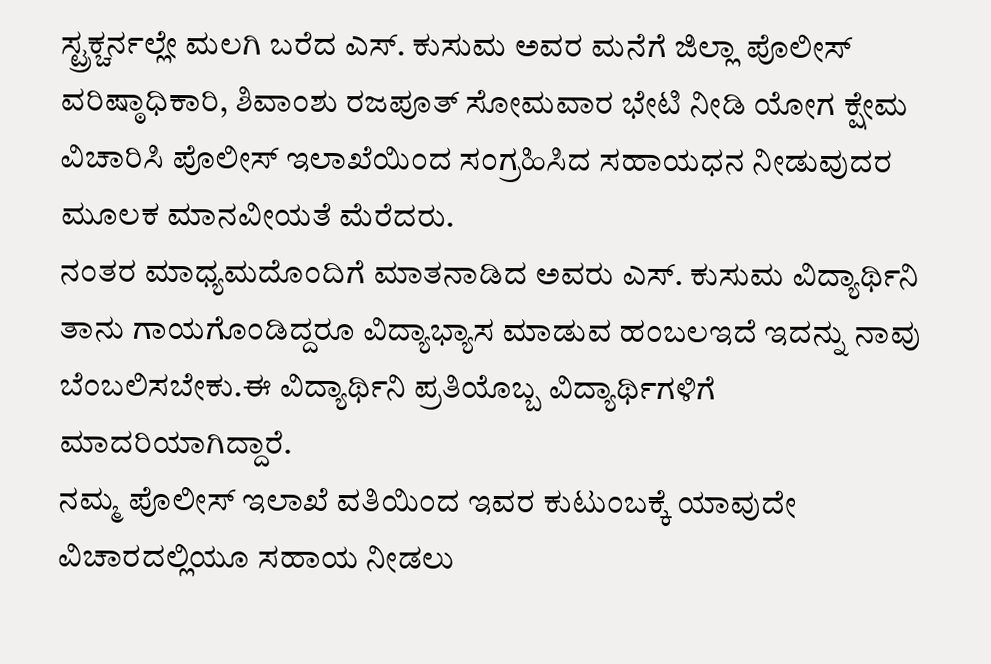ಸ್ಟ್ರಕ್ಚರ್ನಲ್ಲೇ ಮಲಗಿ ಬರೆದ ಎಸ್. ಕುಸುಮ ಅವರ ಮನೆಗೆ ಜಿಲ್ಲಾ ಪೊಲೀಸ್ ವರಿಷ್ಠಾಧಿಕಾರಿ, ಶಿವಾಂಶು ರಜಪೂತ್ ಸೋಮವಾರ ಭೇಟಿ ನೀಡಿ ಯೋಗ ಕ್ಷೇಮ ವಿಚಾರಿಸಿ ಪೊಲೀಸ್ ಇಲಾಖೆಯಿಂದ ಸಂಗ್ರಹಿಸಿದ ಸಹಾಯಧನ ನೀಡುವುದರ ಮೂಲಕ ಮಾನವೀಯತೆ ಮೆರೆದರು.
ನಂತರ ಮಾಧ್ಯಮದೊಂದಿಗೆ ಮಾತನಾಡಿದ ಅವರು ಎಸ್. ಕುಸುಮ ವಿದ್ಯಾರ್ಥಿನಿ ತಾನು ಗಾಯಗೊಂಡಿದ್ದರೂ ವಿದ್ಯಾಭ್ಯಾಸ ಮಾಡುವ ಹಂಬಲಇದೆ ಇದನ್ನು ನಾವು ಬೆಂಬಲಿಸಬೇಕು.ಈ ವಿದ್ಯಾರ್ಥಿನಿ ಪ್ರತಿಯೊಬ್ಬ ವಿದ್ಯಾರ್ಥಿಗಳಿಗೆ ಮಾದರಿಯಾಗಿದ್ದಾರೆ.
ನಮ್ಮ ಪೊಲೀಸ್ ಇಲಾಖೆ ವತಿಯಿಂದ ಇವರ ಕುಟುಂಬಕ್ಕೆ ಯಾವುದೇ ವಿಚಾರದಲ್ಲಿಯೂ ಸಹಾಯ ನೀಡಲು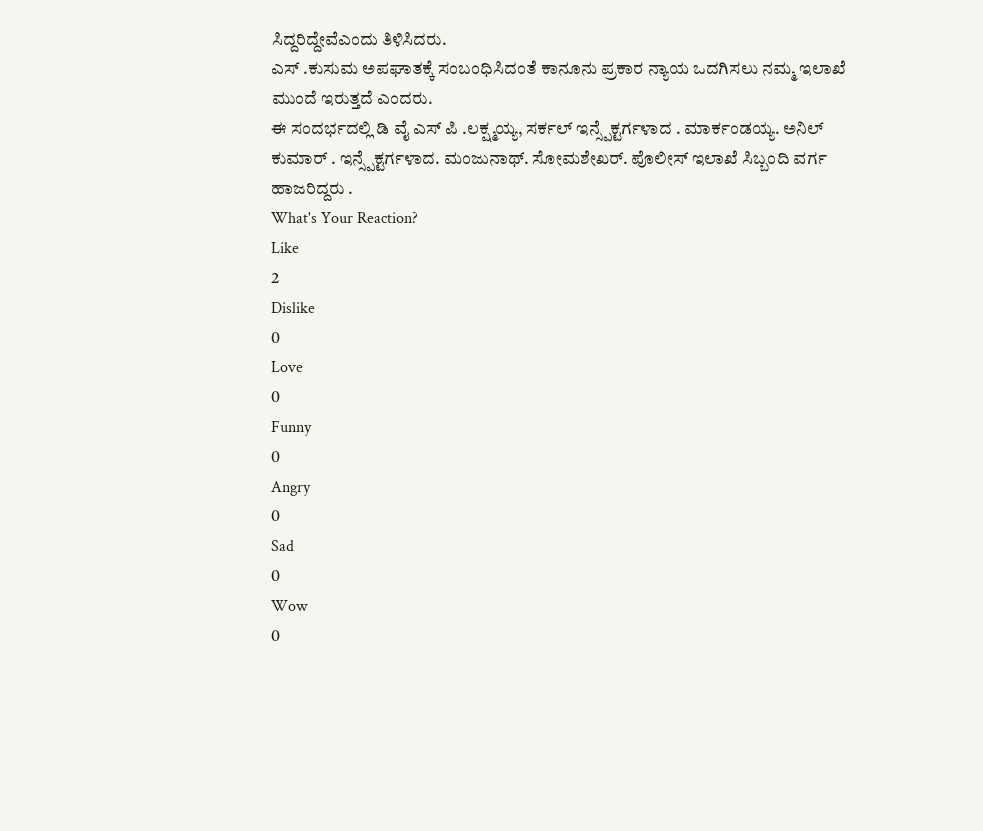ಸಿದ್ದರಿದ್ದೇವೆಎಂದು ತಿಳಿಸಿದರು.
ಎಸ್ .ಕುಸುಮ ಅಪಘಾತಕ್ಕೆ ಸಂಬಂಧಿಸಿದಂತೆ ಕಾನೂನು ಪ್ರಕಾರ ನ್ಯಾಯ ಒದಗಿಸಲು ನಮ್ಮ ಇಲಾಖೆ ಮುಂದೆ ಇರುತ್ತದೆ ಎಂದರು.
ಈ ಸಂದರ್ಭದಲ್ಲಿ ಡಿ ವೈ ಎಸ್ ಪಿ .ಲಕ್ಷ್ಮಯ್ಯ, ಸರ್ಕಲ್ ಇನ್ಸ್ಪೆಕ್ಟರ್ಗಳಾದ . ಮಾರ್ಕಂಡಯ್ಯ. ಅನಿಲ್ ಕುಮಾರ್ . ಇನ್ಸ್ಪೆಕ್ಟರ್ಗಳಾದ. ಮಂಜುನಾಥ್. ಸೋಮಶೇಖರ್. ಪೊಲೀಸ್ ಇಲಾಖೆ ಸಿಬ್ಬಂದಿ ವರ್ಗ ಹಾಜರಿದ್ದರು .
What's Your Reaction?
Like
2
Dislike
0
Love
0
Funny
0
Angry
0
Sad
0
Wow
0